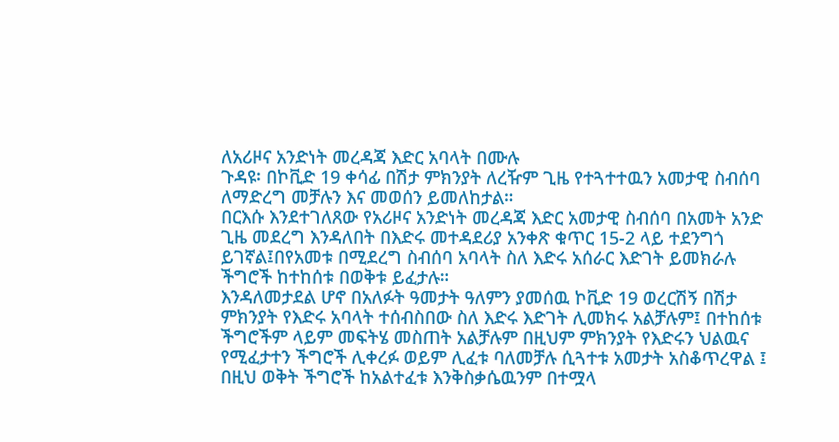ለአሪዞና አንድነት መረዳጃ እድር አባላት በሙሉ
ጉዳዩ፡ በኮቪድ 19 ቀሳፊ በሽታ ምክንያት ለረዥም ጊዜ የተጓተተዉን አመታዊ ስብሰባ ለማድረግ መቻሉን እና መወሰን ይመለከታል።
በርእሱ እንደተገለጸው የአሪዞና አንድነት መረዳጃ እድር አመታዊ ስብሰባ በአመት አንድ ጊዜ መደረግ እንዳለበት በእድሩ መተዳደሪያ አንቀጽ ቁጥር 15-2 ላይ ተደንግጎ ይገኛል፤በየአመቱ በሚደረግ ስብሰባ አባላት ስለ እድሩ አሰራር እድገት ይመክራሉ ችግሮች ከተከሰቱ በወቅቱ ይፈታሉ።
እንዳለመታደል ሆኖ በአለፉት ዓመታት ዓለምን ያመሰዉ ኮቪድ 19 ወረርሽኝ በሽታ ምክንያት የእድሩ አባላት ተሰብስበው ስለ እድሩ እድገት ሊመክሩ አልቻሉም፤ በተከሰቱ ችግሮችም ላይም መፍትሄ መስጠት አልቻሉም በዚህም ምክንያት የእድሩን ህልዉና የሚፈታተን ችግሮች ሊቀረፉ ወይም ሊፈቱ ባለመቻሉ ሲጓተቱ አመታት አስቆጥረዋል ፤ በዚህ ወቅት ችግሮች ከአልተፈቱ እንቅስቃሴዉንም በተሟላ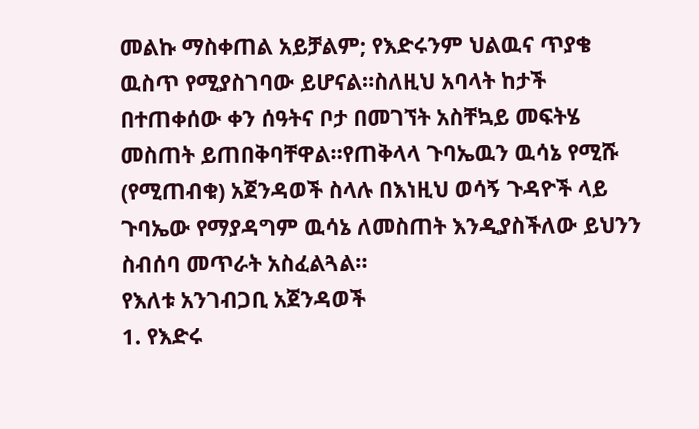መልኩ ማስቀጠል አይቻልም; የእድሩንም ህልዉና ጥያቄ ዉስጥ የሚያስገባው ይሆናል።ስለዚህ አባላት ከታች በተጠቀሰው ቀን ሰዓትና ቦታ በመገኘት አስቸኳይ መፍትሄ መስጠት ይጠበቅባቸዋል።የጠቅላላ ጉባኤዉን ዉሳኔ የሚሹ (የሚጠብቁ) አጀንዳወች ስላሉ በእነዚህ ወሳኝ ጉዳዮች ላይ ጉባኤው የማያዳግም ዉሳኔ ለመስጠት እንዲያስችለው ይህንን ስብሰባ መጥራት አስፈልጓል።
የእለቱ አንገብጋቢ አጀንዳወች
1. የእድሩ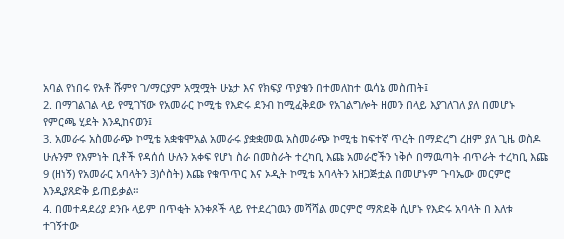አባል የነበሩ የአቶ ሹምየ ገ/ማርያም አሟሟት ሁኔታ እና የክፍያ ጥያቄን በተመለከተ ዉሳኔ መስጠት፤
2. በማገልገል ላይ የሚገኘው የአመራር ኮሚቴ የእድሩ ደንብ ከሚፈቅደው የአገልግሎት ዘመን በላይ እያገለገለ ያለ በመሆኑ የምርጫ ሂደት እንዲከናወን፤
3. አመራሩ አስመራጭ ኮሚቴ አቋቁሞአል አመራሩ ያቋቋመዉ አስመራጭ ኮሚቴ ከፍተኛ ጥረት በማድረግ ረዘም ያለ ጊዜ ወስዶ ሁሉንም የእምነት ቢቶች የዳሰሰ ሁሉን አቀፍ የሆነ ስራ በመስራት ተረካቢ እጩ አመራሮችን ነቅሶ በማዉጣት ብጥራት ተረካቢ እጩ 9 (ዘነኝ) የአመራር አባላትን 3)ሶስት) እጩ የቁጥጥር እና ኦዲት ኮሚቴ አባላትን አዘጋጅቷል በመሆኑም ጉባኤው መርምሮ እንዲያጸድቅ ይጠይቃል።
4. በመተዳደሪያ ደንቡ ላይም በጥቂት አንቀጾች ላይ የተደረገዉን መሻሻል መርምሮ ማጽደቅ ሲሆኑ የእድሩ አባላት በ እለቱ ተገኝተው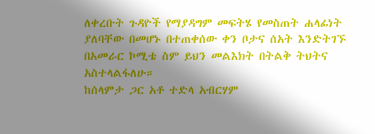ለቀረቡት ጉዳዮች የማያዳግም መፍትሄ የመስጠት ሐላፊነት ያለባቸው በመሆኑ በተጠቀሰው ቀን ቦታና ሰአት እንድትገኙ በአመራር ኮሚቴ ስም ይህን መልእክት በትልቅ ትህትና አስተላልፋለሁ።
ከሰላምታ ጋር አቶ ተድላ አብርሃም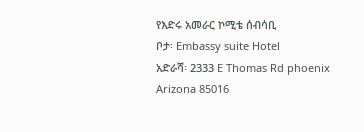የእድሩ አመራር ኮሚቴ ሰብሳቢ
ቦታ፡ Embassy suite Hotel
አድራሻ፡ 2333 E Thomas Rd phoenix Arizona 85016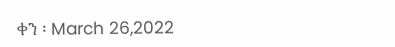ቀን ፡ March 26,2022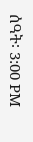ሰዓት፡ 3:00 PM